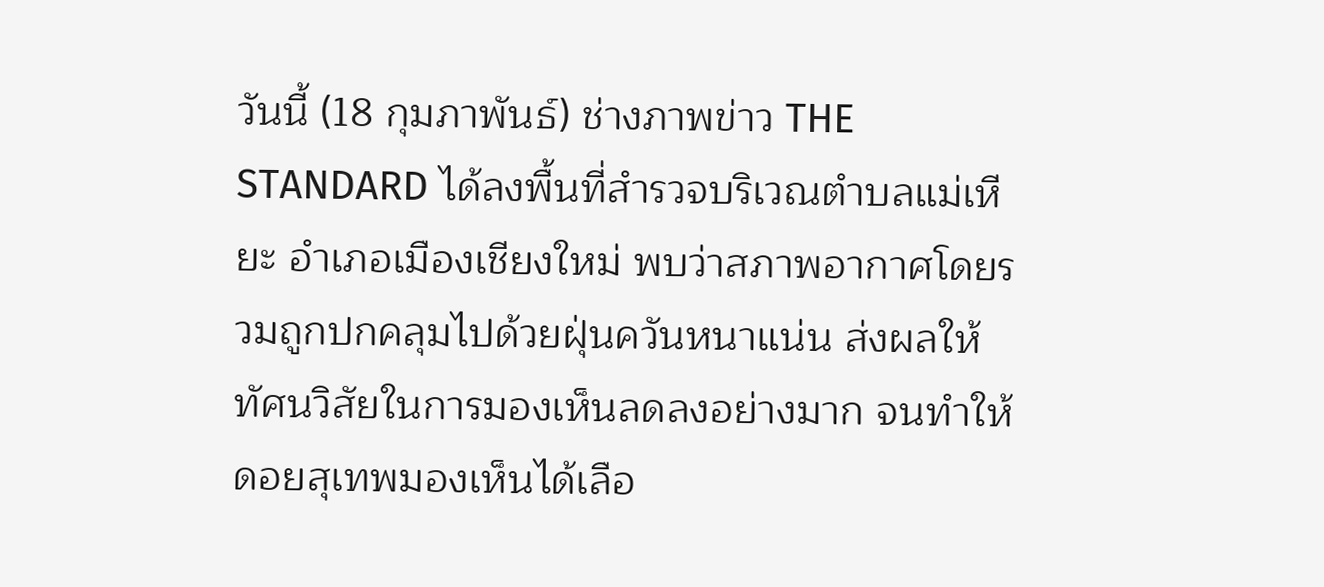วันนี้ (18 กุมภาพันธ์) ช่างภาพข่าว THE STANDARD ได้ลงพื้นที่สำรวจบริเวณตำบลแม่เหียะ อำเภอเมืองเชียงใหม่ พบว่าสภาพอากาศโดยรวมถูกปกคลุมไปด้วยฝุ่นควันหนาแน่น ส่งผลให้ทัศนวิสัยในการมองเห็นลดลงอย่างมาก จนทำให้ดอยสุเทพมองเห็นได้เลือ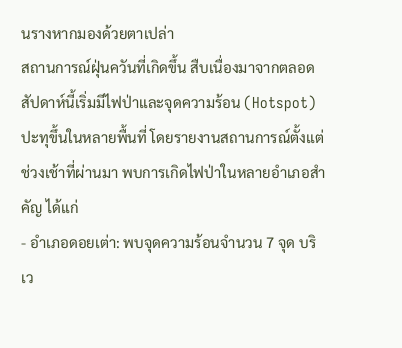นรางหากมองด้วยตาเปล่า
สถานการณ์ฝุ่นควันที่เกิดขึ้น สืบเนื่องมาจากตลอดสัปดาห์นี้เริ่มมีไฟป่าและจุดความร้อน (Hotspot) ปะทุขึ้นในหลายพื้นที่ โดยรายงานสถานการณ์ตั้งแต่ช่วงเช้าที่ผ่านมา พบการเกิดไฟป่าในหลายอำเภอสำคัญ ได้แก่
- อำเภอดอยเต่า: พบจุดความร้อนจำนวน 7 จุด บริเว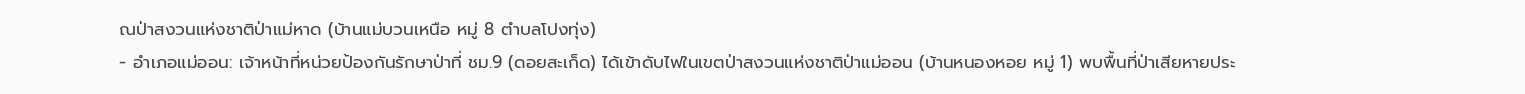ณป่าสงวนแห่งชาติป่าแม่หาด (บ้านแม่บวนเหนือ หมู่ 8 ตำบลโปงทุ่ง)
- อำเภอแม่ออน: เจ้าหน้าที่หน่วยป้องกันรักษาป่าที่ ชม.9 (ดอยสะเก็ด) ได้เข้าดับไฟในเขตป่าสงวนแห่งชาติป่าแม่ออน (บ้านหนองหอย หมู่ 1) พบพื้นที่ป่าเสียหายประ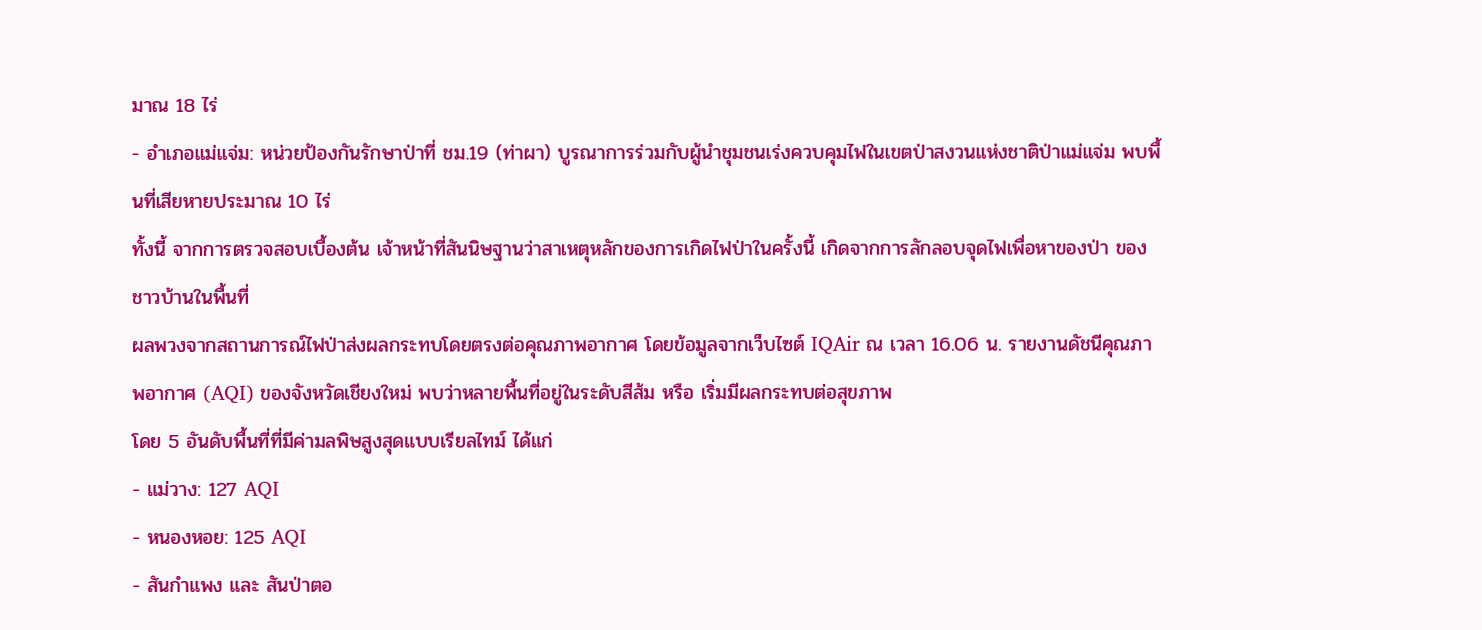มาณ 18 ไร่
- อำเภอแม่แจ่ม: หน่วยป้องกันรักษาป่าที่ ชม.19 (ท่าผา) บูรณาการร่วมกับผู้นำชุมชนเร่งควบคุมไฟในเขตป่าสงวนแห่งชาติป่าแม่แจ่ม พบพื้นที่เสียหายประมาณ 10 ไร่
ทั้งนี้ จากการตรวจสอบเบื้องต้น เจ้าหน้าที่สันนิษฐานว่าสาเหตุหลักของการเกิดไฟป่าในครั้งนี้ เกิดจากการลักลอบจุดไฟเพื่อหาของป่า ของชาวบ้านในพื้นที่
ผลพวงจากสถานการณ์ไฟป่าส่งผลกระทบโดยตรงต่อคุณภาพอากาศ โดยข้อมูลจากเว็บไซต์ IQAir ณ เวลา 16.06 น. รายงานดัชนีคุณภาพอากาศ (AQI) ของจังหวัดเชียงใหม่ พบว่าหลายพื้นที่อยู่ในระดับสีส้ม หรือ เริ่มมีผลกระทบต่อสุขภาพ
โดย 5 อันดับพื้นที่ที่มีค่ามลพิษสูงสุดแบบเรียลไทม์ ได้แก่
- แม่วาง: 127 AQI
- หนองหอย: 125 AQI
- สันกำแพง และ สันป่าตอ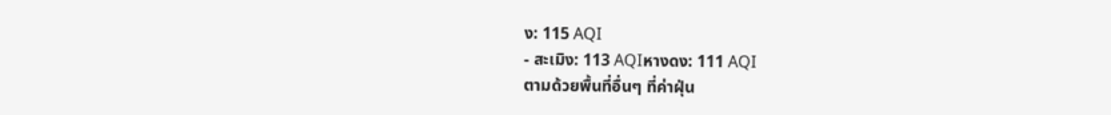ง: 115 AQI
- สะเมิง: 113 AQIหางดง: 111 AQI
ตามด้วยพื้นที่อื่นๆ ที่ค่าฝุ่น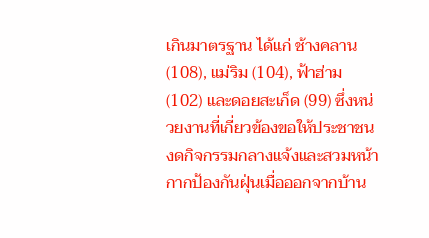เกินมาตรฐาน ได้แก่ ช้างคลาน (108), แม่ริม (104), ฟ้าฮ่าม (102) และดอยสะเก็ด (99) ซึ่งหน่วยงานที่เกี่ยวข้องขอให้ประชาชนงดกิจกรรมกลางแจ้งและสวมหน้ากากป้องกันฝุ่นเมื่อออกจากบ้าน